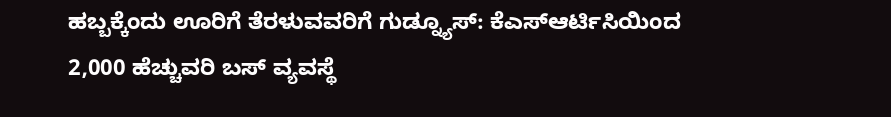ಹಬ್ಬಕ್ಕೆಂದು ಊರಿಗೆ ತೆರಳುವವರಿಗೆ ಗುಡ್ನ್ಯೂಸ್: ಕೆಎಸ್ಆರ್ಟಿಸಿಯಿಂದ 2,000 ಹೆಚ್ಚುವರಿ ಬಸ್ ವ್ಯವಸ್ಥೆ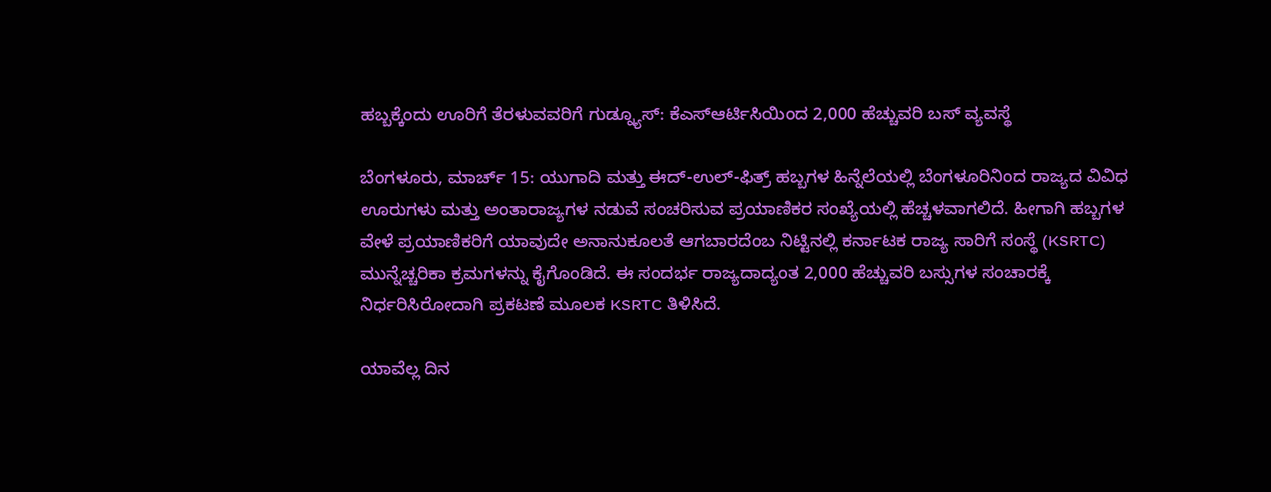ಹಬ್ಬಕ್ಕೆಂದು ಊರಿಗೆ ತೆರಳುವವರಿಗೆ ಗುಡ್ನ್ಯೂಸ್: ಕೆಎಸ್ಆರ್ಟಿಸಿಯಿಂದ 2,000 ಹೆಚ್ಚುವರಿ ಬಸ್ ವ್ಯವಸ್ಥೆ

ಬೆಂಗಳೂರು, ಮಾರ್ಚ್ 15: ಯುಗಾದಿ ಮತ್ತು ಈದ್-ಉಲ್-ಫಿತ್ರ್ ಹಬ್ಬಗಳ ಹಿನ್ನೆಲೆಯಲ್ಲಿ ಬೆಂಗಳೂರಿನಿಂದ ರಾಜ್ಯದ ವಿವಿಧ ಊರುಗಳು ಮತ್ತು ಅಂತಾರಾಜ್ಯಗಳ ನಡುವೆ ಸಂಚರಿಸುವ ಪ್ರಯಾಣಿಕರ ಸಂಖ್ಯೆಯಲ್ಲಿ ಹೆಚ್ಚಳವಾಗಲಿದೆ. ಹೀಗಾಗಿ ಹಬ್ಬಗಳ ವೇಳೆ ಪ್ರಯಾಣಿಕರಿಗೆ ಯಾವುದೇ ಅನಾನುಕೂಲತೆ ಆಗಬಾರದೆಂಬ ನಿಟ್ಟಿನಲ್ಲಿ ಕರ್ನಾಟಕ ರಾಜ್ಯ ಸಾರಿಗೆ ಸಂಸ್ಥೆ (KSRTC) ಮುನ್ನೆಚ್ಚರಿಕಾ ಕ್ರಮಗಳನ್ನು ಕೈಗೊಂಡಿದೆ. ಈ ಸಂದರ್ಭ ರಾಜ್ಯದಾದ್ಯಂತ 2,000 ಹೆಚ್ಚುವರಿ ಬಸ್ಸುಗಳ ಸಂಚಾರಕ್ಕೆ ನಿರ್ಧರಿಸಿರೋದಾಗಿ ಪ್ರಕಟಣೆ ಮೂಲಕ KSRTC ತಿಳಿಸಿದೆ.

ಯಾವೆಲ್ಲ ದಿನ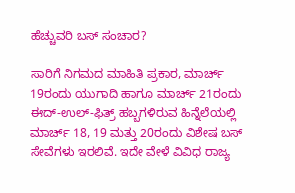ಹೆಚ್ಚುವರಿ ಬಸ್ ಸಂಚಾರ?

ಸಾರಿಗೆ ನಿಗಮದ ಮಾಹಿತಿ ಪ್ರಕಾರ, ಮಾರ್ಚ್ 19ರಂದು ಯುಗಾದಿ ಹಾಗೂ ಮಾರ್ಚ್ 21ರಂದು ಈದ್-ಉಲ್-ಫಿತ್ರ್ ಹಬ್ಬಗಳಿರುವ ಹಿನ್ನೆಲೆಯಲ್ಲಿ ಮಾರ್ಚ್ 18, 19 ಮತ್ತು 20ರಂದು ವಿಶೇಷ ಬಸ್ ಸೇವೆಗಳು ಇರಲಿವೆ. ಇದೇ ವೇಳೆ ವಿವಿಧ ರಾಜ್ಯ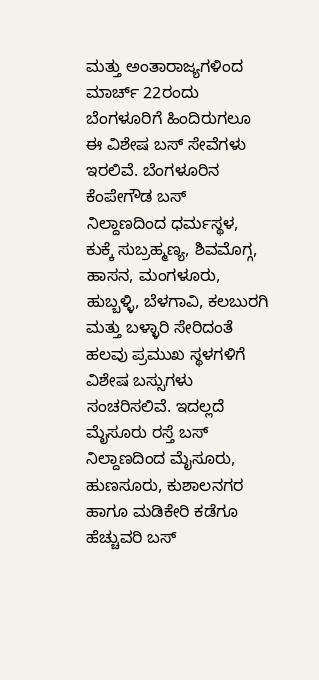ಮತ್ತು ಅಂತಾರಾಜ್ಯಗಳಿಂದ ಮಾರ್ಚ್ 22ರಂದು ಬೆಂಗಳೂರಿಗೆ ಹಿಂದಿರುಗಲೂ ಈ ವಿಶೇಷ ಬಸ್ ಸೇವೆಗಳು ಇರಲಿವೆ. ಬೆಂಗಳೂರಿನ ಕೆಂಪೇಗೌಡ ಬಸ್ ನಿಲ್ದಾಣದಿಂದ ಧರ್ಮಸ್ಥಳ, ಕುಕ್ಕೆ ಸುಬ್ರಹ್ಮಣ್ಯ, ಶಿವಮೊಗ್ಗ, ಹಾಸನ, ಮಂಗಳೂರು, ಹುಬ್ಬಳ್ಳಿ, ಬೆಳಗಾವಿ, ಕಲಬುರಗಿ ಮತ್ತು ಬಳ್ಳಾರಿ ಸೇರಿದಂತೆ ಹಲವು ಪ್ರಮುಖ ಸ್ಥಳಗಳಿಗೆ ವಿಶೇಷ ಬಸ್ಸುಗಳು ಸಂಚರಿಸಲಿವೆ. ಇದಲ್ಲದೆ ಮೈಸೂರು ರಸ್ತೆ ಬಸ್ ನಿಲ್ದಾಣದಿಂದ ಮೈಸೂರು, ಹುಣಸೂರು, ಕುಶಾಲನಗರ ಹಾಗೂ ಮಡಿಕೇರಿ ಕಡೆಗೂ ಹೆಚ್ಚುವರಿ ಬಸ್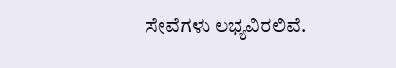ಸೇವೆಗಳು ಲಭ್ಯವಿರಲಿವೆ.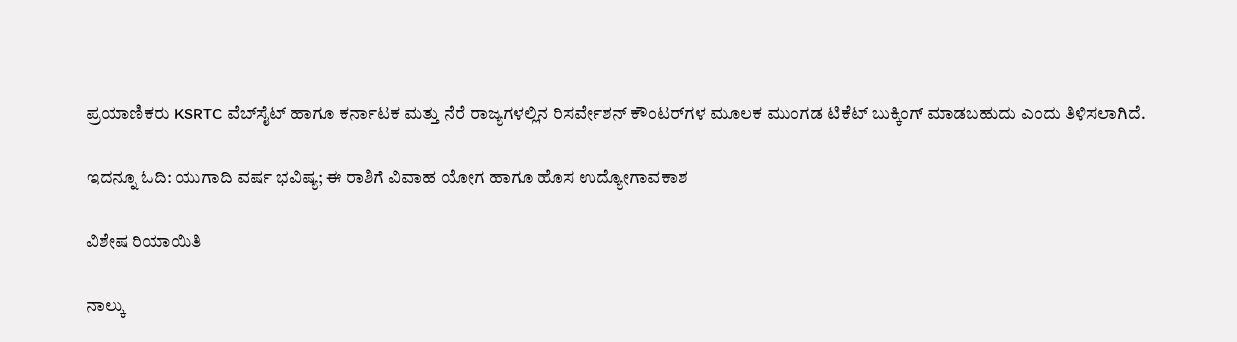ಪ್ರಯಾಣಿಕರು KSRTC ವೆಬ್‌ಸೈಟ್ ಹಾಗೂ ಕರ್ನಾಟಕ ಮತ್ತು ನೆರೆ ರಾಜ್ಯಗಳಲ್ಲಿನ ರಿಸರ್ವೇಶನ್ ಕೌಂಟರ್‌ಗಳ ಮೂಲಕ ಮುಂಗಡ ಟಿಕೆಟ್ ಬುಕ್ಕಿಂಗ್ ಮಾಡಬಹುದು ಎಂದು ತಿಳಿಸಲಾಗಿದೆ.

ಇದನ್ನೂ ಓದಿ: ಯುಗಾದಿ ವರ್ಷ ಭವಿಷ್ಯ; ಈ ರಾಶಿಗೆ ವಿವಾಹ ಯೋಗ ಹಾಗೂ ಹೊಸ ಉದ್ಯೋಗಾವಕಾಶ

ವಿಶೇಷ ರಿಯಾಯಿತಿ

ನಾಲ್ಕು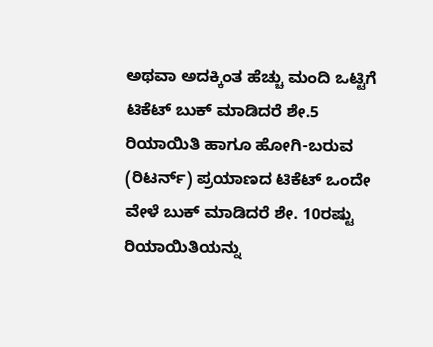ಅಥವಾ ಅದಕ್ಕಿಂತ ಹೆಚ್ಚು ಮಂದಿ ಒಟ್ಟಿಗೆ ಟಿಕೆಟ್ ಬುಕ್ ಮಾಡಿದರೆ ಶೇ.5 ರಿಯಾಯಿತಿ ಹಾಗೂ ಹೋಗಿ-ಬರುವ (ರಿಟರ್ನ್) ಪ್ರಯಾಣದ ಟಿಕೆಟ್ ಒಂದೇ ವೇಳೆ ಬುಕ್ ಮಾಡಿದರೆ ಶೇ. 10ರಷ್ಟು ರಿಯಾಯಿತಿಯನ್ನು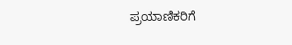ಪ್ರಯಾಣಿಕರಿಗೆ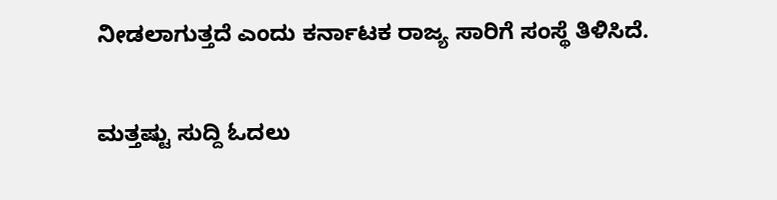ನೀಡಲಾಗುತ್ತದೆ ಎಂದು ಕರ್ನಾಟಕ ರಾಜ್ಯ ಸಾರಿಗೆ ಸಂಸ್ಥೆ ತಿಳಿಸಿದೆ.

ಮತ್ತಷ್ಟು ಸುದ್ದಿ ಓದಲು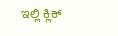ಇಲ್ಲಿ ಕ್ಲಿಕ್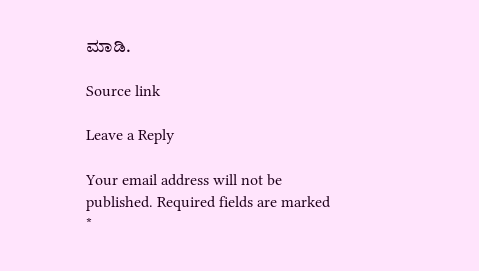ಮಾಡಿ.

Source link

Leave a Reply

Your email address will not be published. Required fields are marked *